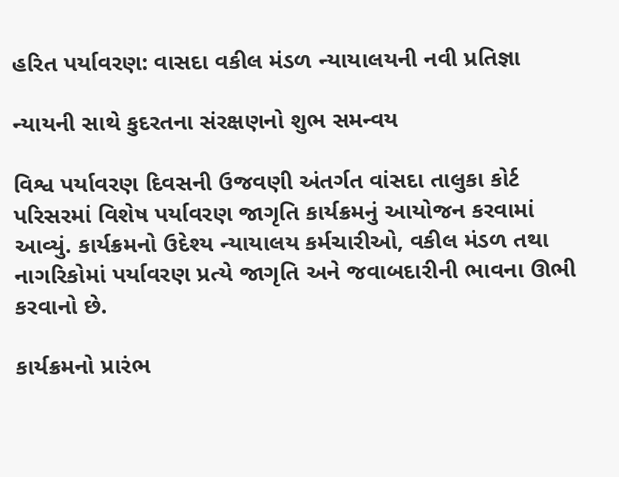હરિત પર્યાવરણ: વાસદા વકીલ મંડળ ન્યાયાલયની નવી પ્રતિજ્ઞા

ન્યાયની સાથે કુદરતના સંરક્ષણનો શુભ સમન્વય

વિશ્વ પર્યાવરણ દિવસની ઉજવણી અંતર્ગત વાંસદા તાલુકા કોર્ટ પરિસરમાં વિશેષ પર્યાવરણ જાગૃતિ કાર્યક્રમનું આયોજન કરવામાં આવ્યું. કાર્યક્રમનો ઉદેશ્ય ન્યાયાલય કર્મચારીઓ, વકીલ મંડળ તથા નાગરિકોમાં પર્યાવરણ પ્રત્યે જાગૃતિ અને જવાબદારીની ભાવના ઊભી કરવાનો છે.

કાર્યક્રમનો પ્રારંભ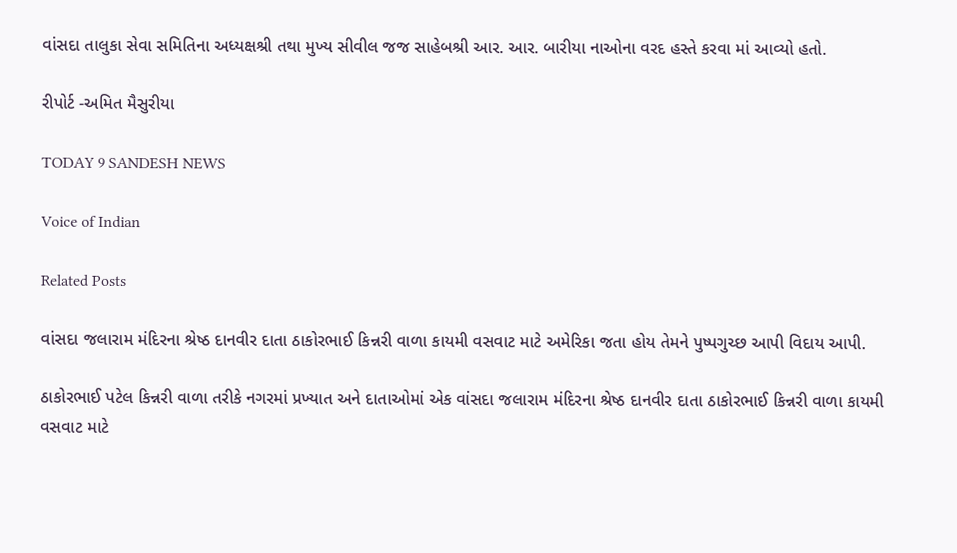વાંસદા તાલુકા સેવા સમિતિના અધ્યક્ષશ્રી તથા મુખ્ય સીવીલ જજ સાહેબશ્રી આર. આર. બારીયા નાઓના વરદ હસ્તે કરવા માં આવ્યો હતો.

રીપોર્ટ -અમિત મૈસુરીયા

TODAY 9 SANDESH NEWS

Voice of Indian

Related Posts

વાંસદા જલારામ મંદિરના શ્રેષ્ઠ દાનવીર દાતા ઠાકોરભાઈ કિન્નરી વાળા કાયમી વસવાટ માટે અમેરિકા જતા હોય તેમને પુષ્પગુચ્છ આપી વિદાય આપી.

ઠાકોરભાઈ પટેલ કિન્નરી વાળા તરીકે નગરમાં પ્રખ્યાત અને દાતાઓમાં એક વાંસદા જલારામ મંદિરના શ્રેષ્ઠ દાનવીર દાતા ઠાકોરભાઈ કિન્નરી વાળા કાયમી વસવાટ માટે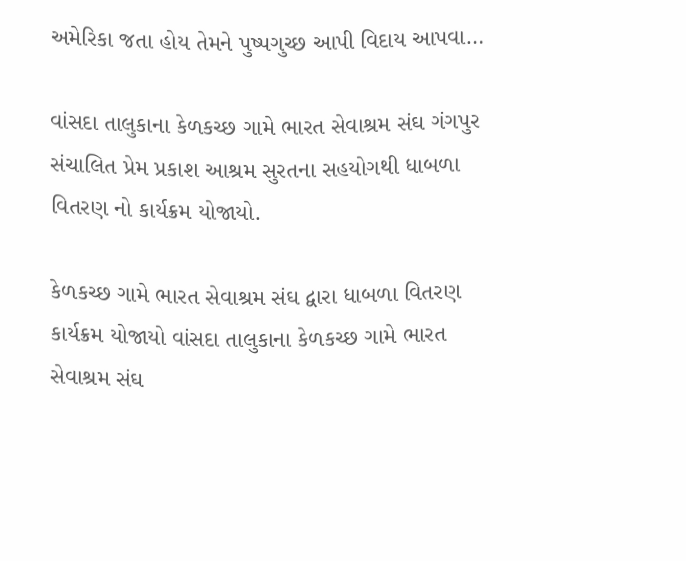અમેરિકા જતા હોય તેમને પુષ્પગુચ્છ આપી વિદાય આપવા…

વાંસદા તાલુકાના કેળકચ્છ ગામે ભારત સેવાશ્રમ સંઘ ગંગપુર સંચાલિત પ્રેમ પ્રકાશ આશ્રમ સુરતના સહયોગથી ધાબળા વિતરણ નો કાર્યક્રમ યોજાયો.

કેળકચ્છ ગામે ભારત સેવાશ્રમ સંઘ દ્વારા ધાબળા વિતરણ કાર્યક્રમ યોજાયો વાંસદા તાલુકાના કેળકચ્છ ગામે ભારત સેવાશ્રમ સંઘ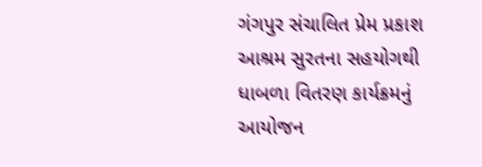ગંગપુર સંચાલિત પ્રેમ પ્રકાશ આશ્રમ સુરતના સહયોગથી ધાબળા વિતરણ કાર્યક્રમનું આયોજન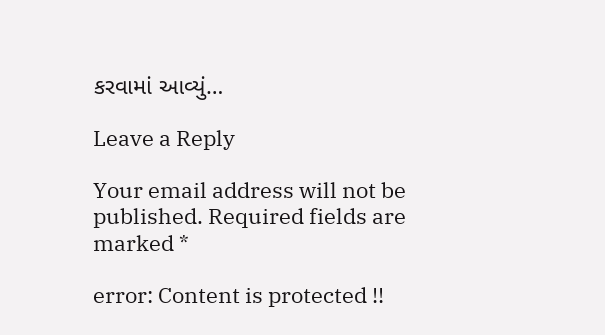કરવામાં આવ્યું…

Leave a Reply

Your email address will not be published. Required fields are marked *

error: Content is protected !!